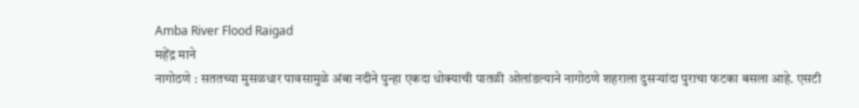Amba River Flood Raigad
महेंद्र माने
नागोठणे : सततच्या मुसळधार पावसामुळे अंबा नदीने पुन्हा एकदा धोक्याची पातळी ओलांडल्याने नागोठणे शहराला दुसऱ्यांदा पुराचा फटका बसला आहे. एसटी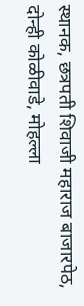स्थानक, छत्रपती शिवाजी महाराज बाजारपेठ, दोन्ही कोळीवाडे, मोहल्ला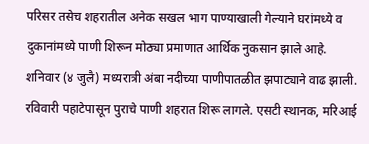परिसर तसेच शहरातील अनेक सखल भाग पाण्याखाली गेल्याने घरांमध्ये व दुकानांमध्ये पाणी शिरून मोठ्या प्रमाणात आर्थिक नुकसान झाले आहे.
शनिवार (४ जुलै) मध्यरात्री अंबा नदीच्या पाणीपातळीत झपाट्याने वाढ झाली. रविवारी पहाटेपासून पुराचे पाणी शहरात शिरू लागले. एसटी स्थानक, मरिआई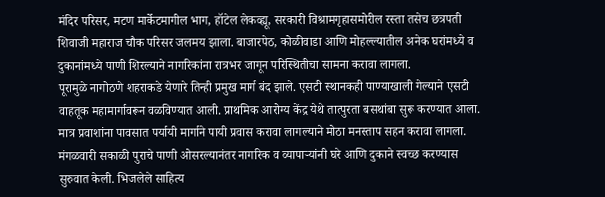मंदिर परिसर, मटण मार्केटमागील भाग, हॉटेल लेकव्ह्यू, सरकारी विश्रामगृहासमोरील रस्ता तसेच छत्रपती शिवाजी महाराज चौक परिसर जलमय झाला. बाजारपेठ, कोळीवाडा आणि मोहल्ल्यातील अनेक घरांमध्ये व दुकानांमध्ये पाणी शिरल्याने नागरिकांना रात्रभर जागून परिस्थितीचा सामना करावा लागला.
पूरामुळे नागोठणे शहराकडे येणारे तिन्ही प्रमुख मार्ग बंद झाले. एसटी स्थानकही पाण्याखाली गेल्याने एसटी वाहतूक महामार्गावरून वळविण्यात आली. प्राथमिक आरोग्य केंद्र येथे तात्पुरता बसथांबा सुरू करण्यात आला. मात्र प्रवाशांना पावसात पर्यायी मार्गाने पायी प्रवास करावा लागल्याने मोठा मनस्ताप सहन करावा लागला.
मंगळवारी सकाळी पुराचे पाणी ओसरल्यानंतर नागरिक व व्यापाऱ्यांनी घरे आणि दुकाने स्वच्छ करण्यास सुरुवात केली. भिजलेले साहित्य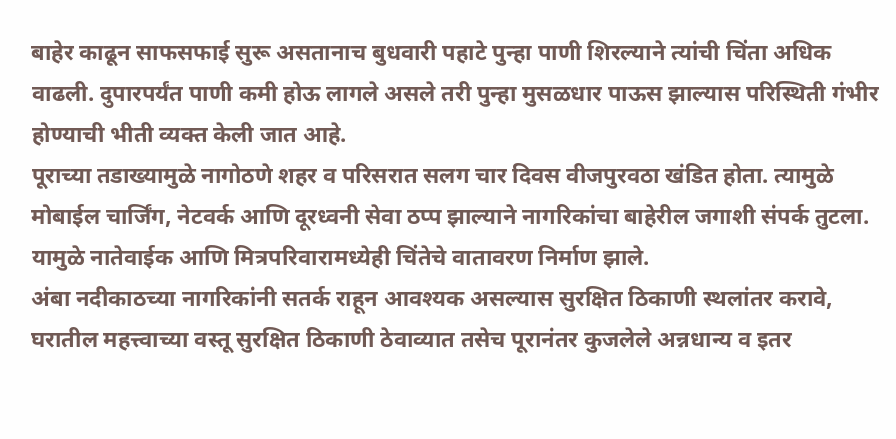बाहेर काढून साफसफाई सुरू असतानाच बुधवारी पहाटे पुन्हा पाणी शिरल्याने त्यांची चिंता अधिक वाढली. दुपारपर्यंत पाणी कमी होऊ लागले असले तरी पुन्हा मुसळधार पाऊस झाल्यास परिस्थिती गंभीर होण्याची भीती व्यक्त केली जात आहे.
पूराच्या तडाख्यामुळे नागोठणे शहर व परिसरात सलग चार दिवस वीजपुरवठा खंडित होता. त्यामुळे मोबाईल चार्जिंग, नेटवर्क आणि दूरध्वनी सेवा ठप्प झाल्याने नागरिकांचा बाहेरील जगाशी संपर्क तुटला. यामुळे नातेवाईक आणि मित्रपरिवारामध्येही चिंतेचे वातावरण निर्माण झाले.
अंबा नदीकाठच्या नागरिकांनी सतर्क राहून आवश्यक असल्यास सुरक्षित ठिकाणी स्थलांतर करावे, घरातील महत्त्वाच्या वस्तू सुरक्षित ठिकाणी ठेवाव्यात तसेच पूरानंतर कुजलेले अन्नधान्य व इतर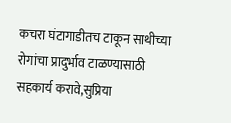कचरा घंटागाडीतच टाकून साथीच्या रोगांचा प्रादुर्भाव टाळण्यासाठी सहकार्य करावे,सुप्रिया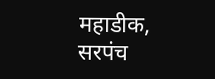महाडीक, सरपंच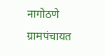नागोठणे ग्रामपंचायत